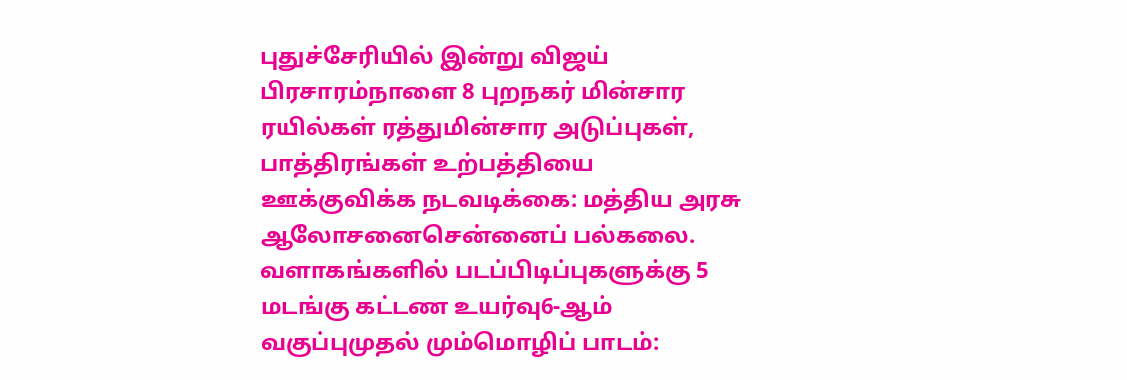புதுச்சேரியில் இன்று விஜய் பிரசாரம்நாளை 8 புறநகர் மின்சார ரயில்கள் ரத்துமின்சார அடுப்புகள், பாத்திரங்கள் உற்பத்தியை ஊக்குவிக்க நடவடிக்கை: மத்திய அரசு ஆலோசனைசென்னைப் பல்கலை. வளாகங்களில் படப்பிடிப்புகளுக்கு 5 மடங்கு கட்டண உயர்வு6-ஆம் வகுப்புமுதல் மும்மொழிப் பாடம்: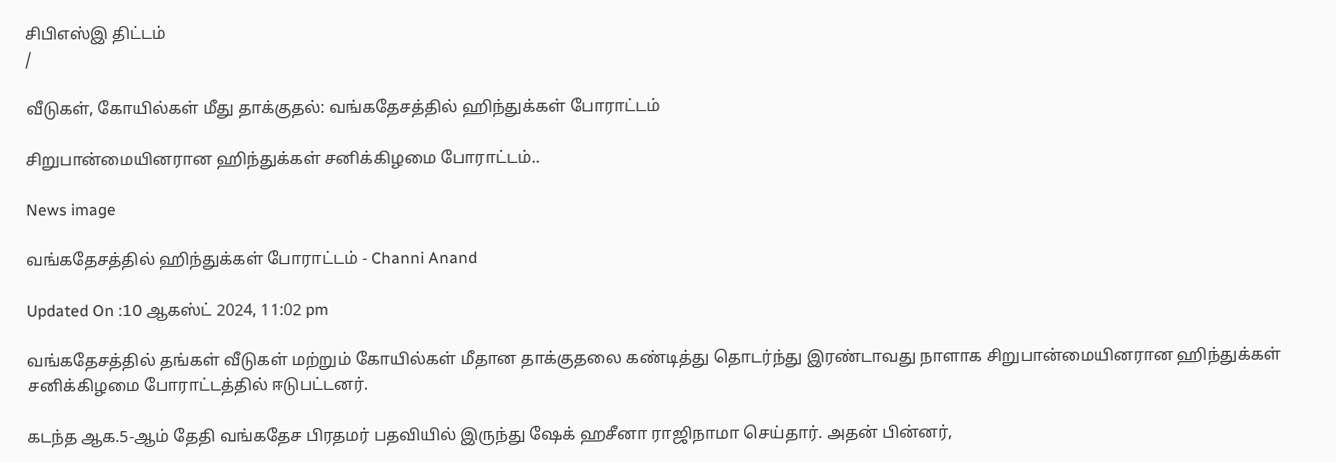சிபிஎஸ்இ திட்டம்
/

வீடுகள், கோயில்கள் மீது தாக்குதல்: வங்கதேசத்தில் ஹிந்துக்கள் போராட்டம்

சிறுபான்மையினரான ஹிந்துக்கள் சனிக்கிழமை போராட்டம்..

News image

வங்கதேசத்தில் ஹிந்துக்கள் போராட்டம் - Channi Anand

Updated On :10 ஆகஸ்ட் 2024, 11:02 pm

வங்கதேசத்தில் தங்கள் வீடுகள் மற்றும் கோயில்கள் மீதான தாக்குதலை கண்டித்து தொடர்ந்து இரண்டாவது நாளாக சிறுபான்மையினரான ஹிந்துக்கள் சனிக்கிழமை போராட்டத்தில் ஈடுபட்டனர்.

கடந்த ஆக.5-ஆம் தேதி வங்கதேச பிரதமர் பதவியில் இருந்து ஷேக் ஹசீனா ராஜிநாமா செய்தார். அதன் பின்னர்,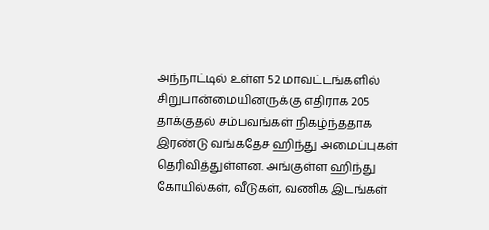அந்நாட்டில் உள்ள 52 மாவட்டங்களில் சிறுபான்மையினருக்கு எதிராக 205 தாக்குதல் சம்பவங்கள் நிகழ்ந்ததாக இரண்டு வங்கதேச ஹிந்து அமைப்புகள் தெரிவித்துள்ளன. அங்குள்ள ஹிந்து கோயில்கள், வீடுகள், வணிக இடங்கள்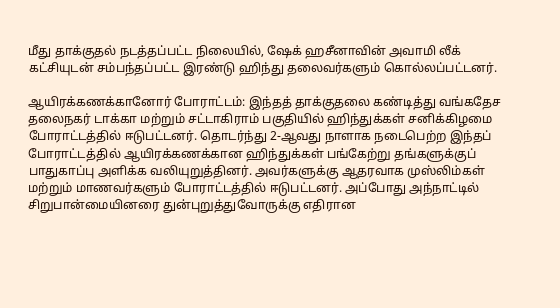மீது தாக்குதல் நடத்தப்பட்ட நிலையில், ஷேக் ஹசீனாவின் அவாமி லீக் கட்சியுடன் சம்பந்தப்பட்ட இரண்டு ஹிந்து தலைவர்களும் கொல்லப்பட்டனர்.

ஆயிரக்கணக்கானோர் போராட்டம்: இந்தத் தாக்குதலை கண்டித்து வங்கதேச தலைநகர் டாக்கா மற்றும் சட்டாகிராம் பகுதியில் ஹிந்துக்கள் சனிக்கிழமை போராட்டத்தில் ஈடுபட்டனர். தொடர்ந்து 2-ஆவது நாளாக நடைபெற்ற இந்தப் போராட்டத்தில் ஆயிரக்கணக்கான ஹிந்துக்கள் பங்கேற்று தங்களுக்குப் பாதுகாப்பு அளிக்க வலியுறுத்தினர். அவர்களுக்கு ஆதரவாக முஸ்லிம்கள் மற்றும் மாணவர்களும் போராட்டத்தில் ஈடுபட்டனர். அப்போது அந்நாட்டில் சிறுபான்மையினரை துன்புறுத்துவோருக்கு எதிரான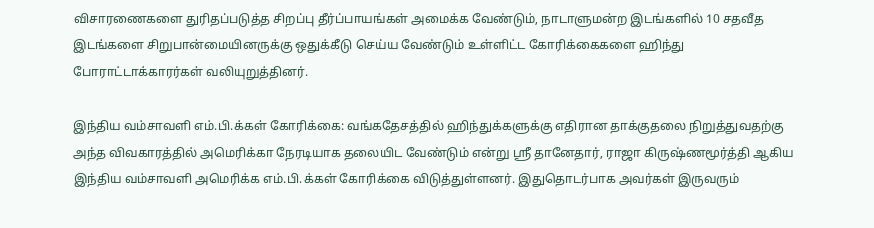விசாரணைகளை துரிதப்படுத்த சிறப்பு தீர்ப்பாயங்கள் அமைக்க வேண்டும், நாடாளுமன்ற இடங்களில் 10 சதவீத இடங்களை சிறுபான்மையினருக்கு ஒதுக்கீடு செய்ய வேண்டும் உள்ளிட்ட கோரிக்கைகளை ஹிந்து போராட்டாக்காரர்கள் வலியுறுத்தினர்.

இந்திய வம்சாவளி எம்.பி.க்கள் கோரிக்கை: வங்கதேசத்தில் ஹிந்துக்களுக்கு எதிரான தாக்குதலை நிறுத்துவதற்கு அந்த விவகாரத்தில் அமெரிக்கா நேரடியாக தலையிட வேண்டும் என்று ஸ்ரீ தானேதார், ராஜா கிருஷ்ணமூர்த்தி ஆகிய இந்திய வம்சாவளி அமெரிக்க எம்.பி.க்கள் கோரிக்கை விடுத்துள்ளனர். இதுதொடர்பாக அவர்கள் இருவரும்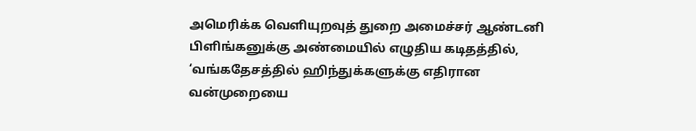அமெரிக்க வெளியுறவுத் துறை அமைச்சர் ஆண்டனி பிளிங்கனுக்கு அண்மையில் எழுதிய கடிதத்தில், ‘வங்கதேசத்தில் ஹிந்துக்களுக்கு எதிரான வன்முறையை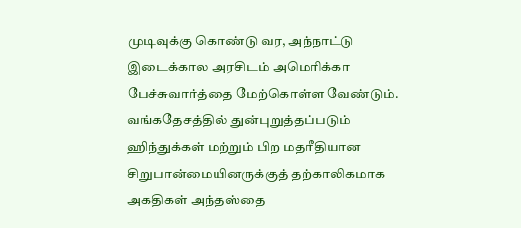முடிவுக்கு கொண்டு வர, அந்நாட்டு இடைக்கால அரசிடம் அமெரிக்கா பேச்சுவார்த்தை மேற்கொள்ள வேண்டும். வங்கதேசத்தில் துன்புறுத்தப்படும் ஹிந்துக்கள் மற்றும் பிற மதரீதியான சிறுபான்மையினருக்குத் தற்காலிகமாக அகதிகள் அந்தஸ்தை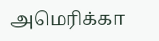அமெரிக்கா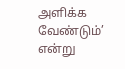அளிக்க வேண்டும்’ என்று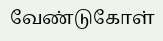வேண்டுகோள்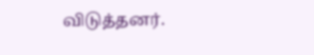விடுத்தனர்.